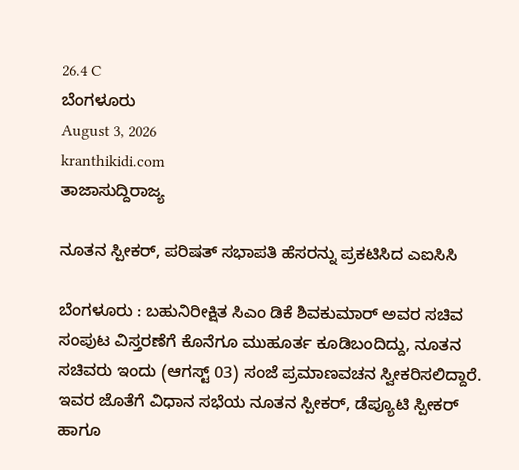26.4 C
ಬೆಂಗಳೂರು
August 3, 2026
kranthikidi.com
ತಾಜಾಸುದ್ದಿರಾಜ್ಯ

ನೂತನ ಸ್ಪೀಕರ್, ಪರಿಷತ್ ಸಭಾಪತಿ ಹೆಸರನ್ನು ಪ್ರಕಟಿಸಿದ ಎಐಸಿಸಿ

ಬೆಂಗಳೂರು : ಬಹುನಿರೀಕ್ಷಿತ ಸಿಎಂ ಡಿಕೆ ಶಿವಕುಮಾರ್ ಅವರ ಸಚಿವ ಸಂಪುಟ ವಿಸ್ತರಣೆಗೆ ಕೊನೆಗೂ ಮುಹೂರ್ತ ಕೂಡಿಬಂದಿದ್ದು, ನೂತನ ಸಚಿವರು ಇಂದು (ಆಗಸ್ಟ್ 03) ಸಂಜೆ ಪ್ರಮಾಣವಚನ ಸ್ವೀಕರಿಸಲಿದ್ದಾರೆ. ಇವರ ಜೊತೆಗೆ ವಿಧಾನ ಸಭೆಯ ನೂತನ ಸ್ಪೀಕರ್, ಡೆಪ್ಯೂಟಿ ಸ್ಪೀಕರ್ ಹಾಗೂ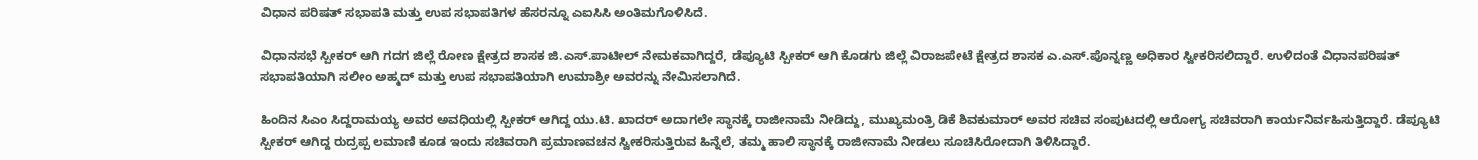ವಿಧಾನ ಪರಿಷತ್ ಸಭಾಪತಿ ಮತ್ತು ಉಪ ಸಭಾಪತಿಗಳ ಹೆಸರನ್ನೂ ಎಐಸಿಸಿ ಅಂತಿಮಗೊಳಿಸಿದೆ.

ವಿಧಾನಸಭೆ ಸ್ಪೀಕರ್ ಆಗಿ ಗದಗ ಜಿಲ್ಲೆ ರೋಣ ಕ್ಷೇತ್ರದ ಶಾಸಕ ಜಿ.ಎಸ್.ಪಾಟೀಲ್ ನೇಮಕವಾಗಿದ್ದರೆ, ಡೆಪ್ಯೂಟಿ ಸ್ಪೀಕರ್ ಆಗಿ ಕೊಡಗು ಜಿಲ್ಲೆ ವಿರಾಜಪೇಟೆ ಕ್ಷೇತ್ರದ ಶಾಸಕ ಎ.ಎಸ್.ಪೊನ್ನಣ್ಣ ಅಧಿಕಾರ ಸ್ವೀಕರಿಸಲಿದ್ದಾರೆ. ಉಳಿದಂತೆ ವಿಧಾನಪರಿಷತ್ ಸಭಾಪತಿಯಾಗಿ ಸಲೀಂ ಅಹ್ಮದ್ ಮತ್ತು ಉಪ ಸಭಾಪತಿಯಾಗಿ ಉಮಾಶ್ರೀ ಅವರನ್ನು ನೇಮಿಸಲಾಗಿದೆ.

ಹಿಂದಿನ ಸಿಎಂ ಸಿದ್ದರಾಮಯ್ಯ ಅವರ ಅವಧಿಯಲ್ಲಿ ಸ್ಪೀಕರ್ ಆಗಿದ್ದ ಯು.ಟಿ. ಖಾದರ್ ಅದಾಗಲೇ ಸ್ಥಾನಕ್ಕೆ ರಾಜೀನಾಮೆ ನೀಡಿದ್ದು, ಮುಖ್ಯಮಂತ್ರಿ ಡಿಕೆ ಶಿವಕುಮಾರ್ ಅವರ ಸಚಿವ ಸಂಪುಟದಲ್ಲಿ ಆರೋಗ್ಯ ಸಚಿವರಾಗಿ ಕಾರ್ಯನಿರ್ವಹಿಸುತ್ತಿದ್ದಾರೆ. ಡೆಪ್ಯೂಟಿ ಸ್ಪೀಕರ್ ಆಗಿದ್ದ ರುದ್ರಪ್ಪ ಲಮಾಣಿ ಕೂಡ ಇಂದು ಸಚಿವರಾಗಿ ಪ್ರಮಾಣವಚನ ಸ್ವೀಕರಿಸುತ್ತಿರುವ ಹಿನ್ನೆಲೆ, ತಮ್ಮ ಹಾಲಿ ಸ್ಥಾನಕ್ಕೆ ರಾಜೀನಾಮೆ ನೀಡಲು ಸೂಚಿಸಿರೋದಾಗಿ ತಿಳಿಸಿದ್ದಾರೆ.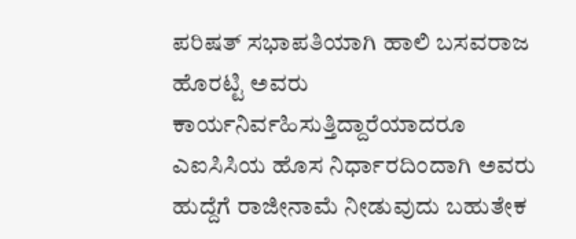ಪರಿಷತ್ ಸಭಾಪತಿಯಾಗಿ ಹಾಲಿ ಬಸವರಾಜ ಹೊರಟ್ಟಿ ಅವರು ಕಾರ್ಯನಿರ್ವಹಿಸುತ್ತಿದ್ದಾರೆಯಾದರೂ ಎಐಸಿಸಿಯ ಹೊಸ ನಿರ್ಧಾರದಿಂದಾಗಿ ಅವರು ಹುದ್ದೆಗೆ ರಾಜೀನಾಮೆ ನೀಡುವುದು ಬಹುತೇಕ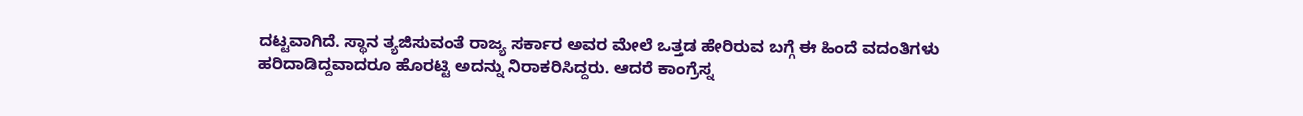ದಟ್ಟವಾಗಿದೆ. ಸ್ಥಾನ ತ್ಯಜಿಸುವಂತೆ ರಾಜ್ಯ ಸರ್ಕಾರ ಅವರ ಮೇಲೆ ಒತ್ತಡ ಹೇರಿರುವ ಬಗ್ಗೆ ಈ ಹಿಂದೆ ವದಂತಿಗಳು ಹರಿದಾಡಿದ್ದವಾದರೂ ಹೊರಟ್ಟಿ ಅದನ್ನು ನಿರಾಕರಿಸಿದ್ದರು. ಆದರೆ ಕಾಂಗ್ರೆಸ್ನ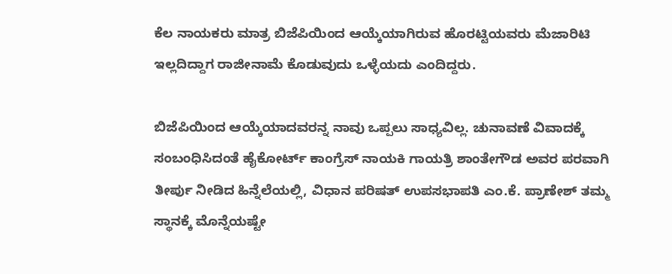ಕೆಲ ನಾಯಕರು ಮಾತ್ರ ಬಿಜೆಪಿಯಿಂದ ಆಯ್ಕೆಯಾಗಿರುವ ಹೊರಟ್ಟಿಯವರು ಮೆಜಾರಿಟಿ ಇಲ್ಲದಿದ್ದಾಗ ರಾಜೀನಾಮೆ ಕೊಡುವುದು ಒಳ್ಳೆಯದು ಎಂದಿದ್ದರು.

ಬಿಜೆಪಿಯಿಂದ ಆಯ್ಕೆಯಾದವರನ್ನ ನಾವು ಒಪ್ಪಲು ಸಾಧ್ಯವಿಲ್ಲ. ಚುನಾವಣೆ ವಿವಾದಕ್ಕೆ ಸಂಬಂಧಿಸಿದಂತೆ ಹೈಕೋರ್ಟ್‌ ಕಾಂಗ್ರೆಸ್ ನಾಯಕಿ ಗಾಯತ್ರಿ ಶಾಂತೇಗೌಡ ಅವರ ಪರವಾಗಿ ತೀರ್ಪು ನೀಡಿದ ಹಿನ್ನೆಲೆಯಲ್ಲಿ, ವಿಧಾನ ಪರಿಷತ್ ಉಪಸಭಾಪತಿ ಎಂ.ಕೆ. ಪ್ರಾಣೇಶ್ ತಮ್ಮ ಸ್ಥಾನಕ್ಕೆ ಮೊನ್ನೆಯಷ್ಟೇ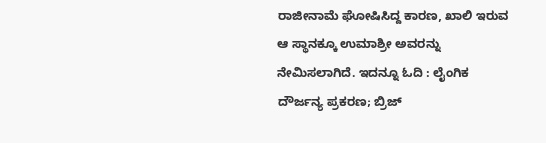ರಾಜೀನಾಮೆ ಘೋಷಿಸಿದ್ದ ಕಾರಣ, ಖಾಲಿ ಇರುವ ಆ ಸ್ಥಾನಕ್ಕೂ ಉಮಾಶ್ರೀ ಅವರನ್ನು ನೇಮಿಸಲಾಗಿದೆ. ಇದನ್ನೂ ಓದಿ : ಲೈಂಗಿಕ ದೌರ್ಜನ್ಯ ಪ್ರಕರಣ; ಬ್ರಿಜ್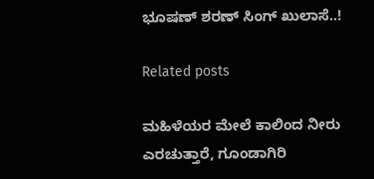ಭೂಷಣ್ ಶರಣ್ ಸಿಂಗ್ ಖುಲಾಸೆ..!

Related posts

ಮಹಿಳೆಯರ ಮೇಲೆ ಕಾಲಿಂದ ನೀರು ಎರಚುತ್ತಾರೆ, ಗೂಂಡಾಗಿರಿ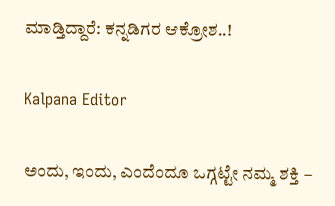ಮಾಡ್ತಿದ್ದಾರೆ: ಕನ್ನಡಿಗರ ಆಕ್ರೋಶ..!

Kalpana Editor

ಅಂದು, ಇಂದು, ಎಂದೆಂದೂ ಒಗ್ಗಟ್ಟೇ ನಮ್ಮ ಶಕ್ತಿ –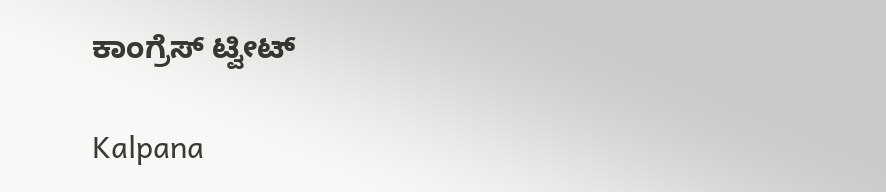ಕಾಂಗ್ರೆಸ್ ಟ್ವೀಟ್

Kalpana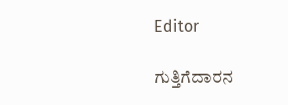Editor

ಗುತ್ತಿಗೆದಾರನ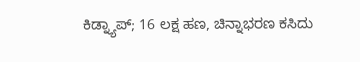ಕಿಡ್ನ್ಯಾಪ್‌; 16 ಲಕ್ಷ ಹಣ, ಚಿನ್ನಾಭರಣ ಕಸಿದು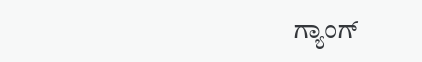ಗ್ಯಾಂಗ್‌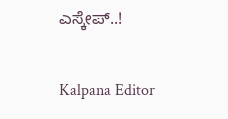ಎಸ್ಕೇಪ್‌..!

Kalpana Editor